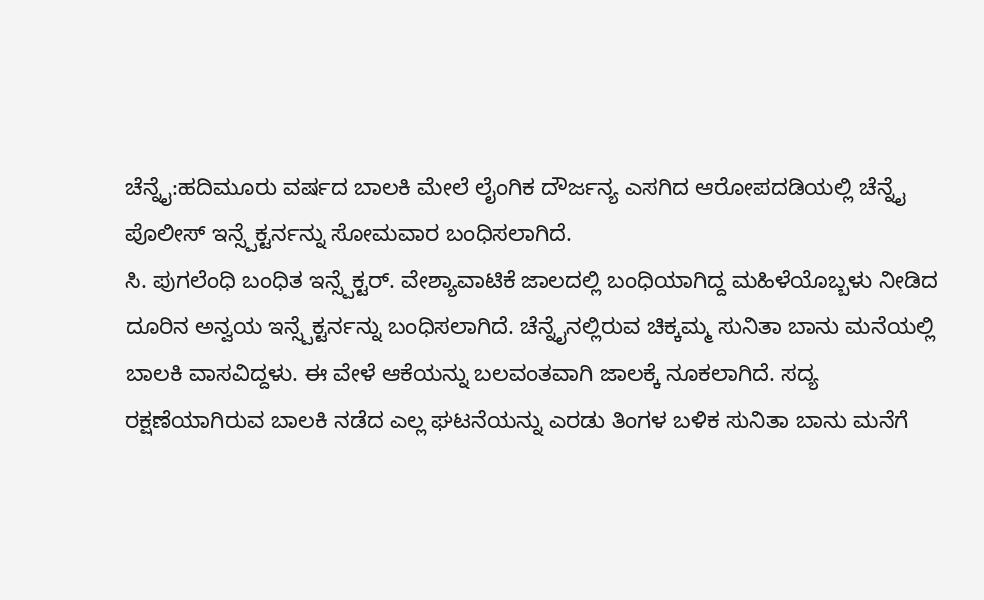ಚೆನ್ನೈ:ಹದಿಮೂರು ವರ್ಷದ ಬಾಲಕಿ ಮೇಲೆ ಲೈಂಗಿಕ ದೌರ್ಜನ್ಯ ಎಸಗಿದ ಆರೋಪದಡಿಯಲ್ಲಿ ಚೆನ್ನೈ ಪೊಲೀಸ್ ಇನ್ಸ್ಪೆಕ್ಟರ್ನನ್ನು ಸೋಮವಾರ ಬಂಧಿಸಲಾಗಿದೆ.
ಸಿ. ಪುಗಲೆಂಧಿ ಬಂಧಿತ ಇನ್ಸ್ಪೆಕ್ಟರ್. ವೇಶ್ಯಾವಾಟಿಕೆ ಜಾಲದಲ್ಲಿ ಬಂಧಿಯಾಗಿದ್ದ ಮಹಿಳೆಯೊಬ್ಬಳು ನೀಡಿದ ದೂರಿನ ಅನ್ವಯ ಇನ್ಸ್ಪೆಕ್ಟರ್ನನ್ನು ಬಂಧಿಸಲಾಗಿದೆ. ಚೆನ್ನೈನಲ್ಲಿರುವ ಚಿಕ್ಕಮ್ಮ ಸುನಿತಾ ಬಾನು ಮನೆಯಲ್ಲಿ ಬಾಲಕಿ ವಾಸವಿದ್ದಳು. ಈ ವೇಳೆ ಆಕೆಯನ್ನು ಬಲವಂತವಾಗಿ ಜಾಲಕ್ಕೆ ನೂಕಲಾಗಿದೆ. ಸದ್ಯ ರಕ್ಷಣೆಯಾಗಿರುವ ಬಾಲಕಿ ನಡೆದ ಎಲ್ಲ ಘಟನೆಯನ್ನು ಎರಡು ತಿಂಗಳ ಬಳಿಕ ಸುನಿತಾ ಬಾನು ಮನೆಗೆ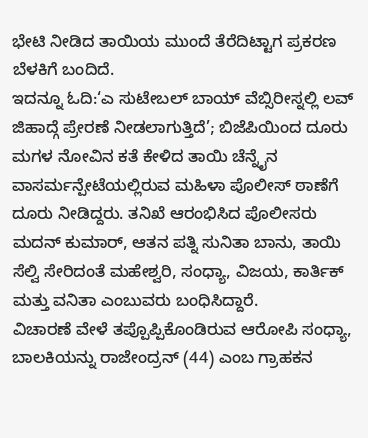ಭೇಟಿ ನೀಡಿದ ತಾಯಿಯ ಮುಂದೆ ತೆರೆದಿಟ್ಟಾಗ ಪ್ರಕರಣ ಬೆಳಕಿಗೆ ಬಂದಿದೆ.
ಇದನ್ನೂ ಓದಿ:‘ಎ ಸುಟೇಬಲ್ ಬಾಯ್ ವೆಬ್ಸಿರೀಸ್ನಲ್ಲಿ ಲವ್ ಜಿಹಾದ್ಗೆ ಪ್ರೇರಣೆ ನೀಡಲಾಗುತ್ತಿದೆ’; ಬಿಜೆಪಿಯಿಂದ ದೂರು
ಮಗಳ ನೋವಿನ ಕತೆ ಕೇಳಿದ ತಾಯಿ ಚೆನ್ನೈನ ವಾಸರ್ಮನ್ಪೇಟೆಯಲ್ಲಿರುವ ಮಹಿಳಾ ಪೊಲೀಸ್ ಠಾಣೆಗೆ ದೂರು ನೀಡಿದ್ದರು. ತನಿಖೆ ಆರಂಭಿಸಿದ ಪೊಲೀಸರು ಮದನ್ ಕುಮಾರ್, ಆತನ ಪತ್ನಿ ಸುನಿತಾ ಬಾನು, ತಾಯಿ ಸೆಲ್ವಿ ಸೇರಿದಂತೆ ಮಹೇಶ್ವರಿ, ಸಂಧ್ಯಾ, ವಿಜಯ, ಕಾರ್ತಿಕ್ ಮತ್ತು ವನಿತಾ ಎಂಬುವರು ಬಂಧಿಸಿದ್ದಾರೆ.
ವಿಚಾರಣೆ ವೇಳೆ ತಪ್ಪೊಪ್ಪಿಕೊಂಡಿರುವ ಆರೋಪಿ ಸಂಧ್ಯಾ, ಬಾಲಕಿಯನ್ನು ರಾಜೇಂದ್ರನ್ (44) ಎಂಬ ಗ್ರಾಹಕನ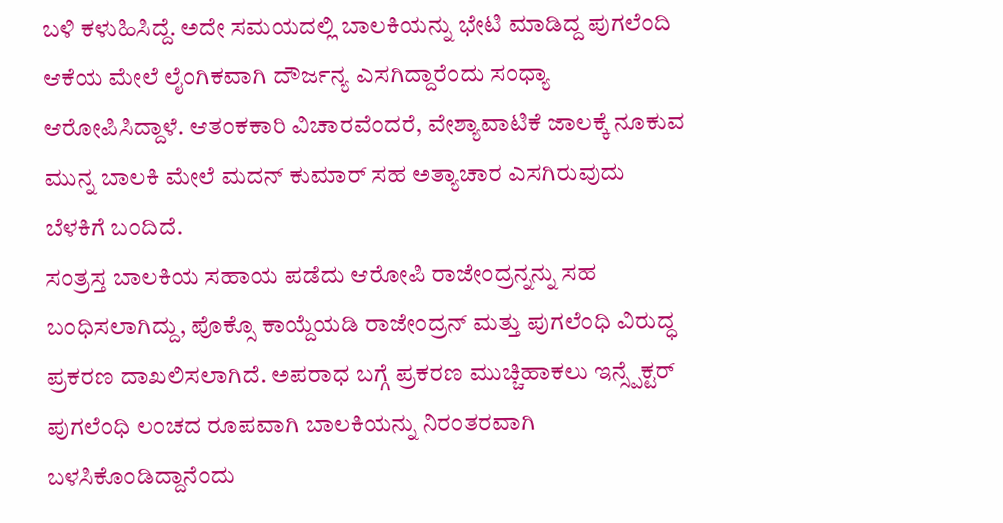ಬಳಿ ಕಳುಹಿಸಿದ್ದೆ. ಅದೇ ಸಮಯದಲ್ಲಿ ಬಾಲಕಿಯನ್ನು ಭೇಟಿ ಮಾಡಿದ್ದ ಪುಗಲೆಂದಿ ಆಕೆಯ ಮೇಲೆ ಲೈಂಗಿಕವಾಗಿ ದೌರ್ಜನ್ಯ ಎಸಗಿದ್ದಾರೆಂದು ಸಂಧ್ಯಾ ಆರೋಪಿಸಿದ್ದಾಳೆ. ಆತಂಕಕಾರಿ ವಿಚಾರವೆಂದರೆ, ವೇಶ್ಯಾವಾಟಿಕೆ ಜಾಲಕ್ಕೆ ನೂಕುವ ಮುನ್ನ ಬಾಲಕಿ ಮೇಲೆ ಮದನ್ ಕುಮಾರ್ ಸಹ ಅತ್ಯಾಚಾರ ಎಸಗಿರುವುದು ಬೆಳಕಿಗೆ ಬಂದಿದೆ.
ಸಂತ್ರಸ್ತ ಬಾಲಕಿಯ ಸಹಾಯ ಪಡೆದು ಆರೋಪಿ ರಾಜೇಂದ್ರನ್ನನ್ನು ಸಹ ಬಂಧಿಸಲಾಗಿದ್ದು, ಪೊಕ್ಸೊ ಕಾಯ್ದೆಯಡಿ ರಾಜೇಂದ್ರನ್ ಮತ್ತು ಪುಗಲೆಂಧಿ ವಿರುದ್ಧ ಪ್ರಕರಣ ದಾಖಲಿಸಲಾಗಿದೆ. ಅಪರಾಧ ಬಗ್ಗೆ ಪ್ರಕರಣ ಮುಚ್ಚಿಹಾಕಲು ಇನ್ಸ್ಪೆಕ್ಟರ್ ಪುಗಲೆಂಧಿ ಲಂಚದ ರೂಪವಾಗಿ ಬಾಲಕಿಯನ್ನು ನಿರಂತರವಾಗಿ ಬಳಸಿಕೊಂಡಿದ್ದಾನೆಂದು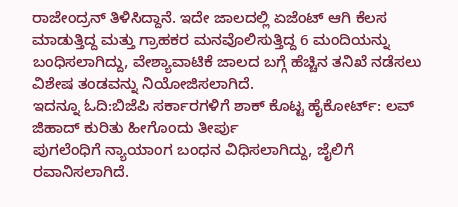ರಾಜೇಂದ್ರನ್ ತಿಳಿಸಿದ್ದಾನೆ. ಇದೇ ಜಾಲದಲ್ಲಿ ಏಜೆಂಟ್ ಆಗಿ ಕೆಲಸ ಮಾಡುತ್ತಿದ್ದ ಮತ್ತು ಗ್ರಾಹಕರ ಮನವೊಲಿಸುತ್ತಿದ್ದ 6 ಮಂದಿಯನ್ನು ಬಂಧಿಸಲಾಗಿದ್ದು, ವೇಶ್ಯಾವಾಟಿಕೆ ಜಾಲದ ಬಗ್ಗೆ ಹೆಚ್ಚಿನ ತನಿಖೆ ನಡೆಸಲು ವಿಶೇಷ ತಂಡವನ್ನು ನಿಯೋಜಿಸಲಾಗಿದೆ.
ಇದನ್ನೂ ಓದಿ:ಬಿಜೆಪಿ ಸರ್ಕಾರಗಳಿಗೆ ಶಾಕ್ ಕೊಟ್ಟ ಹೈಕೋರ್ಟ್: ಲವ್ ಜಿಹಾದ್ ಕುರಿತು ಹೀಗೊಂದು ತೀರ್ಪು
ಪುಗಲೆಂಧಿಗೆ ನ್ಯಾಯಾಂಗ ಬಂಧನ ವಿಧಿಸಲಾಗಿದ್ದು, ಜೈಲಿಗೆ ರವಾನಿಸಲಾಗಿದೆ.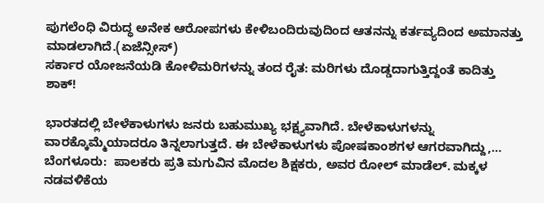ಪುಗಲೆಂಧಿ ವಿರುದ್ಧ ಅನೇಕ ಆರೋಪಗಳು ಕೇಳಿಬಂದಿರುವುದಿಂದ ಆತನನ್ನು ಕರ್ತವ್ಯದಿಂದ ಅಮಾನತ್ತು ಮಾಡಲಾಗಿದೆ.(ಏಜೆನ್ಸೀಸ್)
ಸರ್ಕಾರ ಯೋಜನೆಯಡಿ ಕೋಳಿಮರಿಗಳನ್ನು ತಂದ ರೈತ: ಮರಿಗಳು ದೊಡ್ಡದಾಗುತ್ತಿದ್ದಂತೆ ಕಾದಿತ್ತು ಶಾಕ್!

ಭಾರತದಲ್ಲಿ ಬೇಳೆಕಾಳುಗಳು ಜನರು ಬಹುಮುಖ್ಯ ಭಕ್ಷ್ಯವಾಗಿದೆ. ಬೇಳೆಕಾಳುಗಳನ್ನು ವಾರಕ್ಕೊಮ್ಮೆಯಾದರೂ ತಿನ್ನಲಾಗುತ್ತದೆ. ಈ ಬೇಳೆಕಾಳುಗಳು ಪೋಷಕಾಂಶಗಳ ಆಗರವಾಗಿದ್ದು,…
ಬೆಂಗಳೂರು:  ಪಾಲಕರು ಪ್ರತಿ ಮಗುವಿನ ಮೊದಲ ಶಿಕ್ಷಕರು, ಅವರ ರೋಲ್ ಮಾಡೆಲ್. ಮಕ್ಕಳ ನಡವಳಿಕೆಯ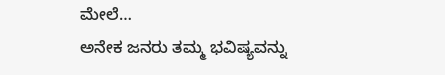ಮೇಲೆ…
ಅನೇಕ ಜನರು ತಮ್ಮ ಭವಿಷ್ಯವನ್ನು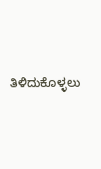ತಿಳಿದುಕೊಳ್ಳಲು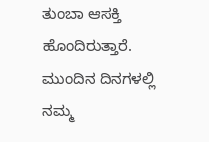ತುಂಬಾ ಆಸಕ್ತಿ ಹೊಂದಿರುತ್ತಾರೆ. ಮುಂದಿನ ದಿನಗಳಲ್ಲಿ ನಮ್ಮ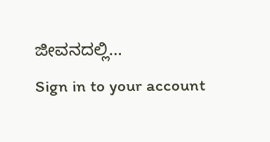ಜೀವನದಲ್ಲಿ…
Sign in to your account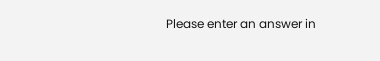Please enter an answer in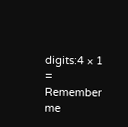digits:4 × 1 =
Remember me